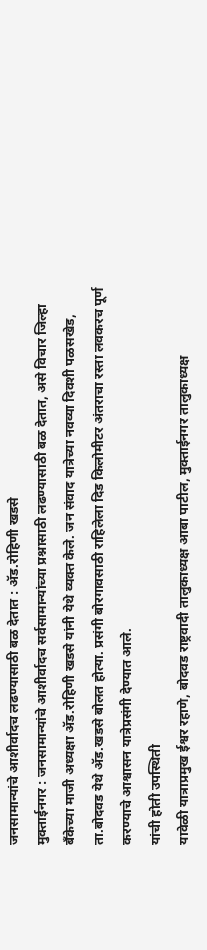जनसामान्यांचे आशीर्वादच लढण्यासाठी बळ देतात : ॲड.रोहिणी खडसे
मुक्ताईनगर : जनसामान्यांचे आशीर्वादच सर्वसामान्यांच्या प्रश्नासाठी लढण्यासाठी बळ देतात, असे विचार जिल्हा बँकेच्या माजी अध्यक्षा ॲड.रोहिणी खडसे यांनी येथे व्यक्त केले. जन संवाद यात्रेच्या नवव्या दिवशी पळसखेड, ता.बोदवड येथे ॲड.खडसे बोलत होत्या. प्रसंगी बोरगावसाठी राहिलेला दिड किलोमीटर अंतराचा रस्ता लवकरच पूर्ण करण्याचे आश्वासन यात्रेप्रसंगी देण्यात आले.
यांची होती उपस्थिती
यावेळी यात्राप्रमुख ईश्वर रहाणे, बोदवड राष्ट्रवादी तालुकाध्यक्ष आबा पाटील, मुक्ताईनगर तालुकाध्यक्ष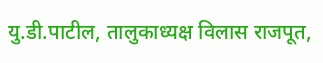यु.डी.पाटील, तालुकाध्यक्ष विलास राजपूत,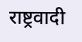राष्ट्रवादी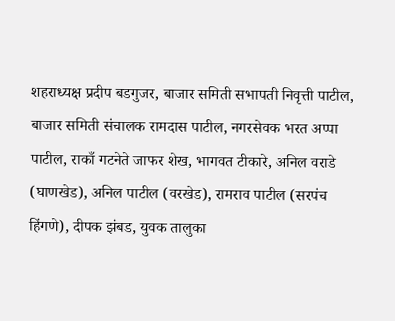शहराध्यक्ष प्रदीप बडगुजर, बाजार समिती सभापती निवृत्ती पाटील, बाजार समिती संचालक रामदास पाटील, नगरसेवक भरत अप्पा पाटील, राकाँ गटनेते जाफर शेख, भागवत टीकारे, अनिल वराडे (घाणखेड), अनिल पाटील (वरखेड), रामराव पाटील (सरपंच हिंगणे), दीपक झंबड, युवक तालुका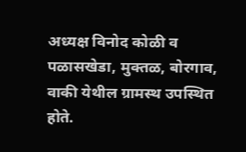अध्यक्ष विनोद कोळी व पळासखेडा, मुक्तळ, बोरगाव, वाकी येथील ग्रामस्थ उपस्थित होते.